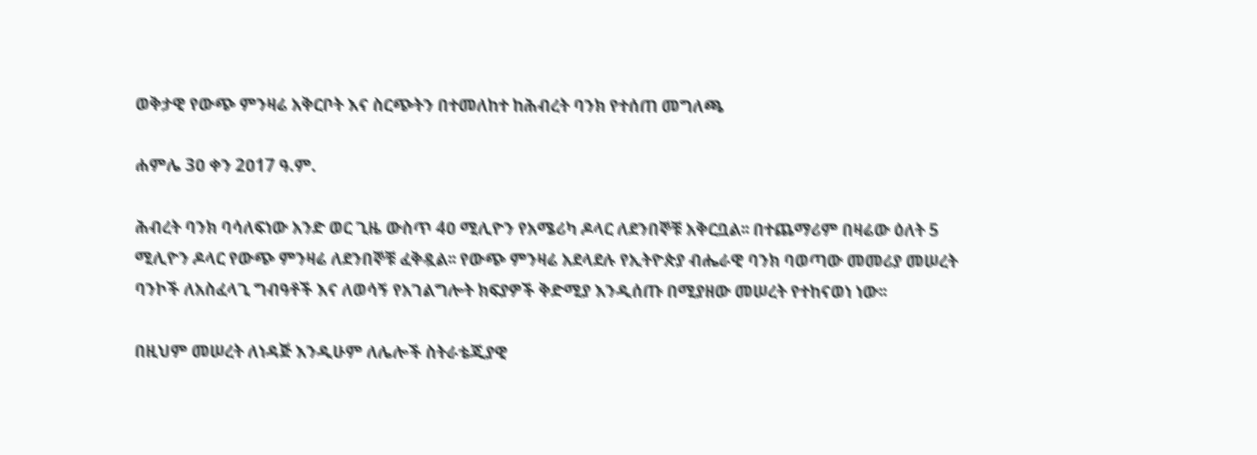ወቅታዊ የውጭ ምንዛሬ አቅርቦት እና ስርጭትን በተመለከተ ከሕብረት ባንክ የተሰጠ መግለጫ

ሐምሌ 3ዐ ቀን 2ዐ17 ዓ.ም.

ሕብረት ባንክ ባሳለፍነው አንድ ወር ጊዜ ውስጥ 4ዐ ሚሊዮን የአሜሪካ ዶላር ለደንበኞቹ አቅርቧል፡፡ በተጨማሪም በዛሬው ዕለት 5 ሚሊዮን ዶላር የውጭ ምንዛሬ ለደንበኞቹ ፈቅዷል፡፡ የውጭ ምንዛሬ አደላደሉ የኢትዮጵያ ብሔራዊ ባንክ ባወጣው መመሪያ መሠረት ባንኮች ለአስፈላጊ ግብዓቶች እና ለወሳኝ የአገልግሎት ክፍያዎች ቅድሚያ እንዲሰጡ በሚያዘው መሠረት የተከናወነ ነው፡፡

በዚህም መሠረት ለነዳጅ እንዲሁም ለሌሎች ስትራቴጂያዊ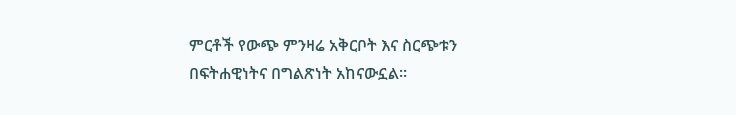ምርቶች የውጭ ምንዛሬ አቅርቦት እና ስርጭቱን በፍትሐዊነትና በግልጽነት አከናውኗል፡፡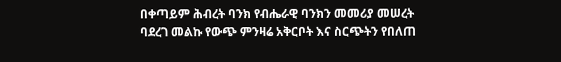በቀጣይም ሕብረት ባንክ የብሔራዊ ባንክን መመሪያ መሠረት ባደረገ መልኩ የውጭ ምንዛሬ አቅርቦት እና ስርጭትን የበለጠ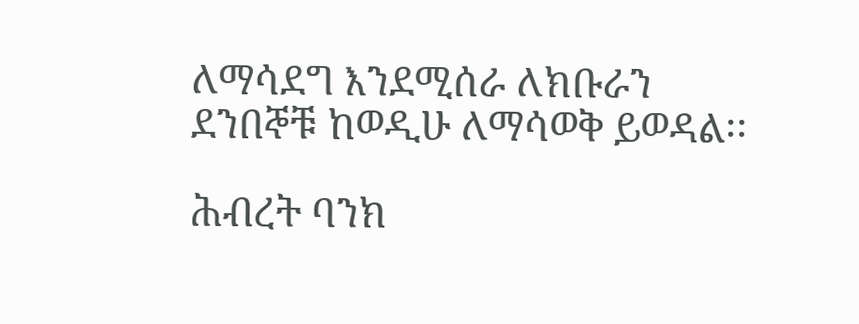ለማሳደግ እንደሚሰራ ለክቡራን ደንበኞቹ ከወዲሁ ለማሳወቅ ይወዳል፡፡

ሕብረት ባንክ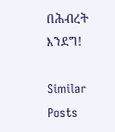በሕብረት እንደግ!

Similar Posts